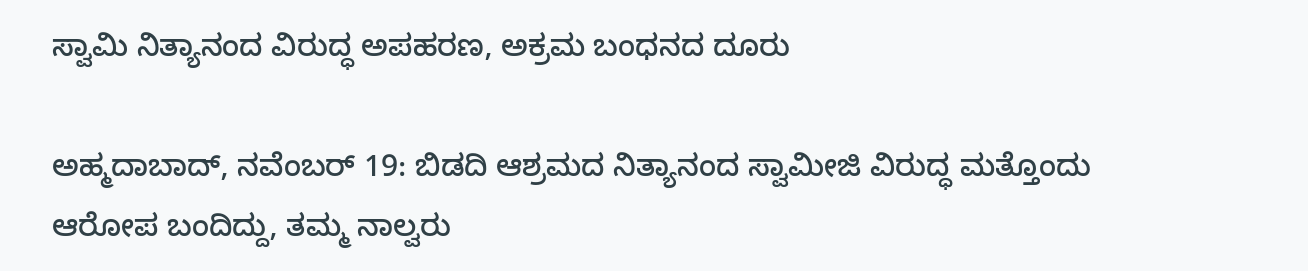ಸ್ವಾಮಿ ನಿತ್ಯಾನಂದ ವಿರುದ್ಧ ಅಪಹರಣ, ಅಕ್ರಮ ಬಂಧನದ ದೂರು

ಅಹ್ಮದಾಬಾದ್, ನವೆಂಬರ್ 19: ಬಿಡದಿ ಆಶ್ರಮದ ನಿತ್ಯಾನಂದ ಸ್ವಾಮೀಜಿ ವಿರುದ್ಧ ಮತ್ತೊಂದು ಆರೋಪ ಬಂದಿದ್ದು, ತಮ್ಮ ನಾಲ್ವರು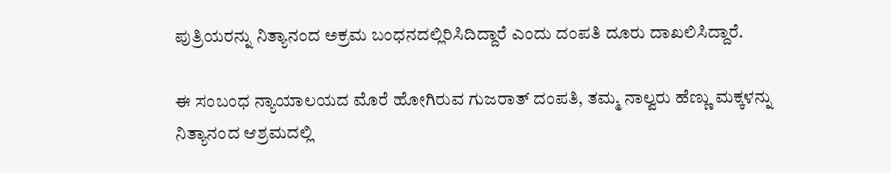ಪುತ್ರಿಯರನ್ನು ನಿತ್ಯಾನಂದ ಅಕ್ರಮ ಬಂಧನದಲ್ಲಿರಿಸಿದಿದ್ದಾರೆ ಎಂದು ದಂಪತಿ ದೂರು ದಾಖಲಿಸಿದ್ದಾರೆ.

ಈ ಸಂಬಂಧ ನ್ಯಾಯಾಲಯದ ಮೊರೆ ಹೋಗಿರುವ ಗುಜರಾತ್ ದಂಪತಿ, ತಮ್ಮ ನಾಲ್ವರು ಹೆಣ್ಣು ಮಕ್ಕಳನ್ನು ನಿತ್ಯಾನಂದ ಆಶ್ರಮದಲ್ಲಿ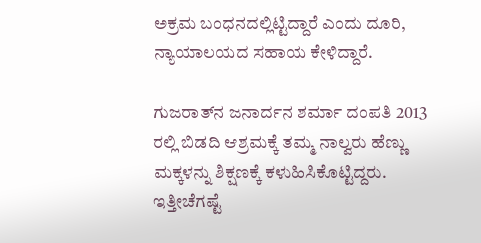ಅಕ್ರಮ ಬಂಧನದಲ್ಲಿಟ್ಟಿದ್ದಾರೆ ಎಂದು ದೂರಿ, ನ್ಯಾಯಾಲಯದ ಸಹಾಯ ಕೇಳಿದ್ದಾರೆ.

ಗುಜರಾತ್‌ನ ಜನಾರ್ದನ ಶರ್ಮಾ ದಂಪತಿ 2013 ರಲ್ಲಿ ಬಿಡದಿ ಆಶ್ರಮಕ್ಕೆ ತಮ್ಮ ನಾಲ್ವರು ಹೆಣ್ಣು ಮಕ್ಕಳನ್ನು ಶಿಕ್ಷಣಕ್ಕೆ ಕಳುಹಿಸಿಕೊಟ್ಟಿದ್ದರು. ಇತ್ತೀಚೆಗಷ್ಟೆ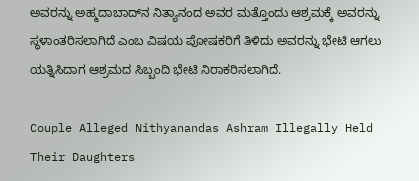ಅವರನ್ನು ಅಹ್ಮದಾಬಾದ್‌ನ ನಿತ್ಯಾನಂದ ಅವರ ಮತ್ತೊಂದು ಆಶ್ರಮಕ್ಕೆ ಅವರನ್ನು ಸ್ಥಳಾಂತರಿಸಲಾಗಿದೆ ಎಂಬ ವಿಷಯ ಪೋಷಕರಿಗೆ ತಿಳಿದು ಅವರನ್ನು ಭೇಟಿ ಆಗಲು ಯತ್ನಿಸಿದಾಗ ಆಶ್ರಮದ ಸಿಬ್ಬಂದಿ ಭೇಟಿ ನಿರಾಕರಿಸಲಾಗಿದೆ.

Couple Alleged Nithyanandas Ashram Illegally Held Their Daughters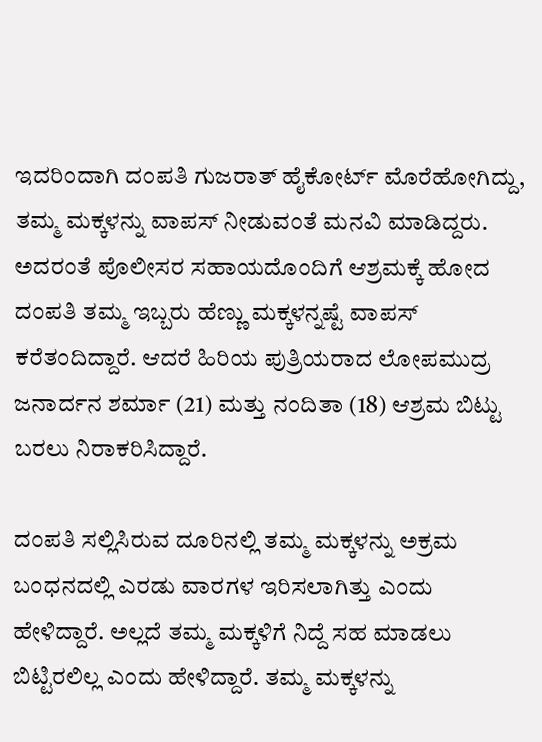ಇದರಿಂದಾಗಿ ದಂಪತಿ ಗುಜರಾತ್ ಹೈಕೋರ್ಟ್ ಮೊರೆಹೋಗಿದ್ದು, ತಮ್ಮ ಮಕ್ಕಳನ್ನು ವಾಪಸ್ ನೀಡುವಂತೆ ಮನವಿ ಮಾಡಿದ್ದರು. ಅದರಂತೆ ಪೊಲೀಸರ ಸಹಾಯದೊಂದಿಗೆ ಆಶ್ರಮಕ್ಕೆ ಹೋದ ದಂಪತಿ ತಮ್ಮ ಇಬ್ಬರು ಹೆಣ್ಣು ಮಕ್ಕಳನ್ನಷ್ಟೆ ವಾಪಸ್ ಕರೆತಂದಿದ್ದಾರೆ. ಆದರೆ ಹಿರಿಯ ಪುತ್ರಿಯರಾದ ಲೋಪಮುದ್ರ ಜನಾರ್ದನ ಶರ್ಮಾ (21) ಮತ್ತು ನಂದಿತಾ (18) ಆಶ್ರಮ ಬಿಟ್ಟು ಬರಲು ನಿರಾಕರಿಸಿದ್ದಾರೆ.

ದಂಪತಿ ಸಲ್ಲಿಸಿರುವ ದೂರಿನಲ್ಲಿ ತಮ್ಮ ಮಕ್ಕಳನ್ನು ಅಕ್ರಮ ಬಂಧನದಲ್ಲಿ ಎರಡು ವಾರಗಳ ಇರಿಸಲಾಗಿತ್ತು ಎಂದು ಹೇಳಿದ್ದಾರೆ. ಅಲ್ಲದೆ ತಮ್ಮ ಮಕ್ಕಳಿಗೆ ನಿದ್ದೆ ಸಹ ಮಾಡಲು ಬಿಟ್ಟಿರಲಿಲ್ಲ ಎಂದು ಹೇಳಿದ್ದಾರೆ. ತಮ್ಮ ಮಕ್ಕಳನ್ನು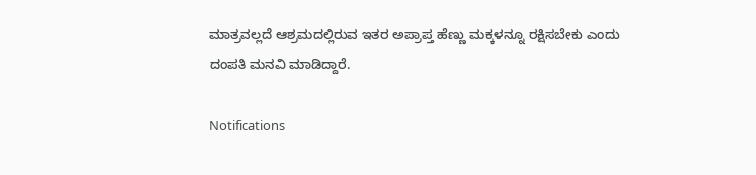ಮಾತ್ರವಲ್ಲದೆ ಆಶ್ರಮದಲ್ಲಿರುವ ಇತರ ಅಪ್ರಾಪ್ತ ಹೆಣ್ಣು ಮಕ್ಕಳನ್ನೂ ರಕ್ಷಿಸಬೇಕು ಎಂದು ದಂಪತಿ ಮನವಿ ಮಾಡಿದ್ದಾರೆ.

Notifications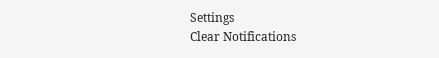Settings
Clear Notifications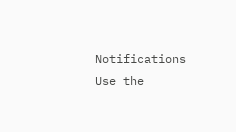Notifications
Use the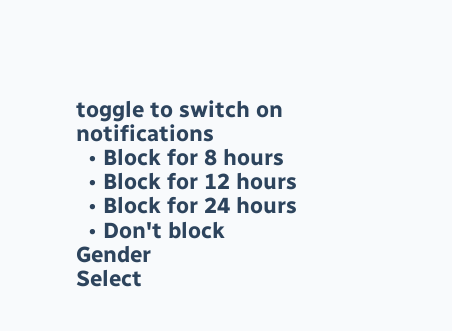toggle to switch on notifications
  • Block for 8 hours
  • Block for 12 hours
  • Block for 24 hours
  • Don't block
Gender
Select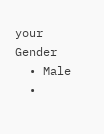your Gender
  • Male
  •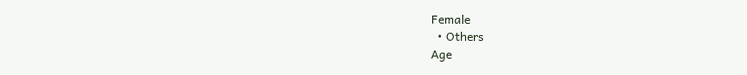Female
  • Others
Age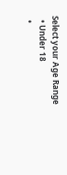Select your Age Range
  • Under 18
  •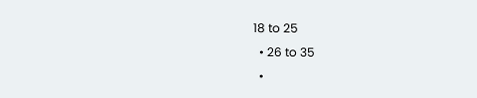18 to 25
  • 26 to 35
  •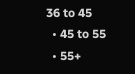36 to 45
  • 45 to 55
  • 55+